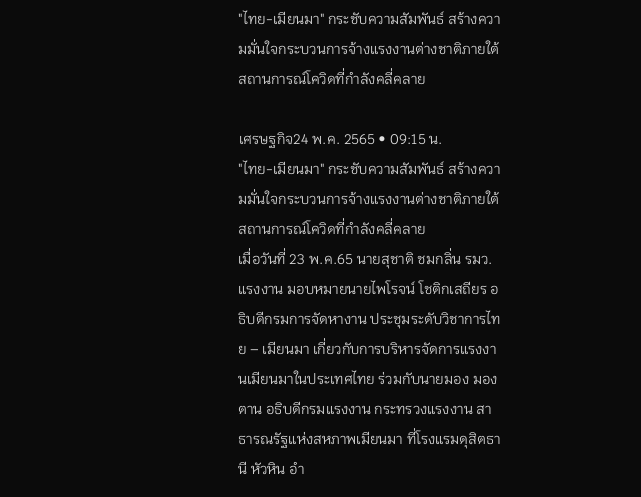"ไทย-เมียนมา" กระชับความสัมพันธ์ สร้างความมั่นใจกระบวนการจ้างแรงงานต่างชาติภายใต้สถานการณ์โควิดที่กำลังคลี่คลาย

เศรษฐกิจ24 พ.ค. 2565 • 09:15 น.
"ไทย-เมียนมา" กระชับความสัมพันธ์ สร้างความมั่นใจกระบวนการจ้างแรงงานต่างชาติภายใต้สถานการณ์โควิดที่กำลังคลี่คลาย
เมื่อวันที่ 23 พ.ค.65 นายสุชาติ ชมกลิ่น รมว.แรงงาน มอบหมายนายไพโรจน์ โชติกเสถียร อธิบดีกรมการจัดหางาน ประชุมระดับวิชาการไทย – เมียนมา เกี่ยวกับการบริหารจัดการแรงงานเมียนมาในประเทศไทย ร่วมกับนายมอง มอง ตาน อธิบดีกรมแรงงาน กระทรวงแรงงาน สาธารณรัฐแห่งสหภาพเมียนมา ที่โรงแรมดุสิตธานี หัวหิน อำ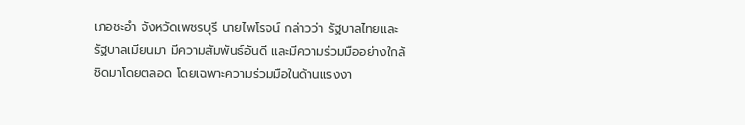เภอชะอำ จังหวัดเพชรบุรี นายไพโรจน์ กล่าวว่า รัฐบาลไทยและรัฐบาลเมียนมา มีความสัมพันธ์อันดี และมีความร่วมมืออย่างใกล้ชิดมาโดยตลอด โดยเฉพาะความร่วมมือในด้านแรงงา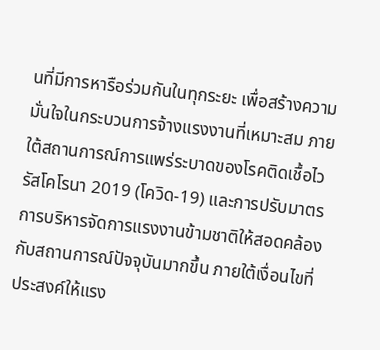นที่มีการหารือร่วมกันในทุกระยะ เพื่อสร้างความมั่นใจในกระบวนการจ้างแรงงานที่เหมาะสม ภายใต้สถานการณ์การแพร่ระบาดของโรคติดเชื้อไวรัสโคโรนา 2019 (โควิด-19) และการปรับมาตรการบริหารจัดการแรงงานข้ามชาติให้สอดคล้องกับสถานการณ์ปัจจุบันมากขึ้น ภายใต้เงื่อนไขที่ประสงค์ให้แรง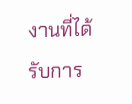งานที่ได้รับการ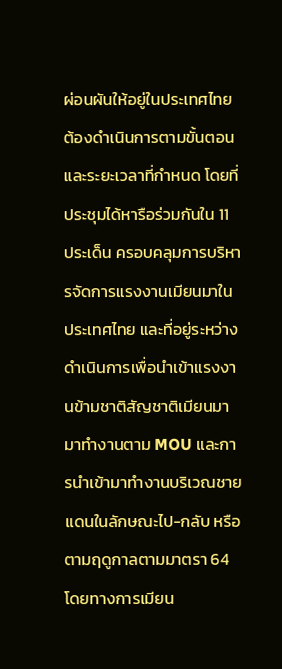ผ่อนผันให้อยู่ในประเทศไทยต้องดำเนินการตามขั้นตอน และระยะเวลาที่กำหนด โดยที่ประชุมได้หารือร่วมกันใน 11 ประเด็น ครอบคลุมการบริหารจัดการแรงงานเมียนมาในประเทศไทย และที่อยู่ระหว่างดำเนินการเพื่อนำเข้าแรงงานข้ามชาติสัญชาติเมียนมามาทำงานตาม MOU และการนำเข้ามาทำงานบริเวณชายแดนในลักษณะไป-กลับ หรือตามฤดูกาลตามมาตรา 64 โดยทางการเมียน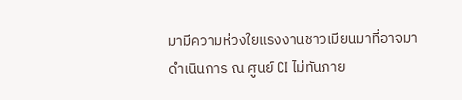มามีความห่วงใยแรงงานชาวเมียนมาที่อาจมาดำเนินการ ณ ศูนย์ CI ไม่ทันภาย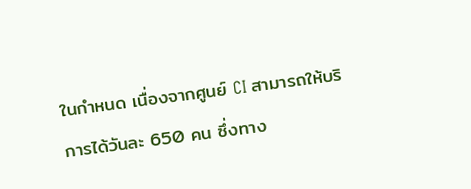ในกำหนด เนื่องจากศูนย์ CI สามารถให้บริการได้วันละ 650 คน ซึ่งทาง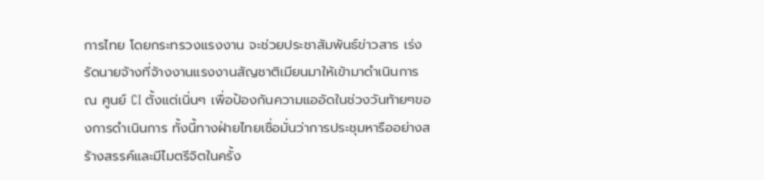การไทย โดยกระทรวงแรงงาน จะช่วยประชาสัมพันธ์ข่าวสาร เร่งรัดนายจ้างที่จ้างงานแรงงานสัญชาติเมียนมาให้เข้ามาดำเนินการ ณ ศูนย์ CI ตั้งแต่เนิ่นๆ เพื่อป้องกันความแออัดในช่วงวันท้ายๆของการดำเนินการ ทั้งนี้ทางฝ่ายไทยเชื่อมั่นว่าการประชุมหารืออย่างสร้างสรรค์และมีไมตรีจิตในครั้ง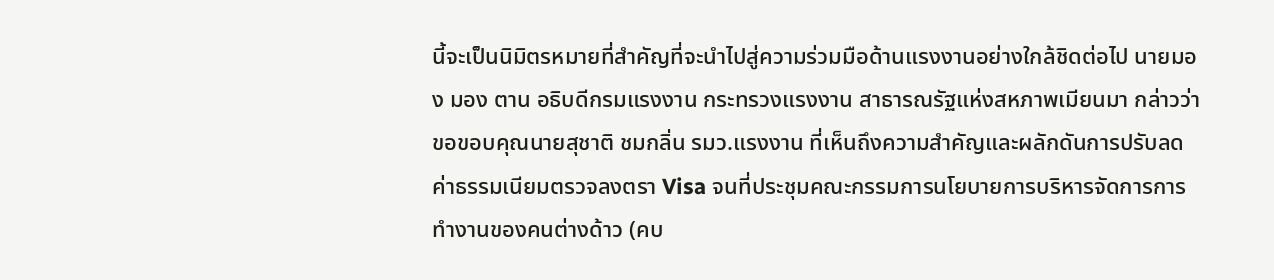นี้จะเป็นนิมิตรหมายที่สำคัญที่จะนำไปสู่ความร่วมมือด้านแรงงานอย่างใกล้ชิดต่อไป นายมอง มอง ตาน อธิบดีกรมแรงงาน กระทรวงแรงงาน สาธารณรัฐแห่งสหภาพเมียนมา กล่าวว่า ขอขอบคุณนายสุชาติ ชมกลิ่น รมว.แรงงาน ที่เห็นถึงความสำคัญและผลักดันการปรับลดค่าธรรมเนียมตรวจลงตรา Visa จนที่ประชุมคณะกรรมการนโยบายการบริหารจัดการการทำงานของคนต่างด้าว (คบ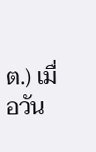ต.) เมื่อวัน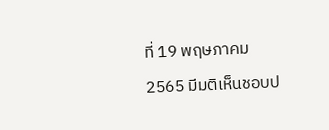ที่ 19 พฤษภาคม 2565 มีมติเห็นชอบป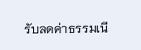รับลดค่าธรรมเนี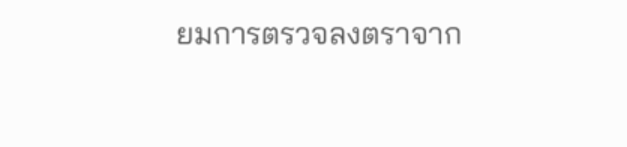ยมการตรวจลงตราจาก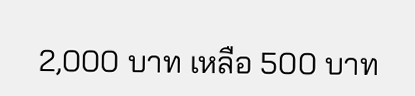2,000 บาท เหลือ 500 บาท